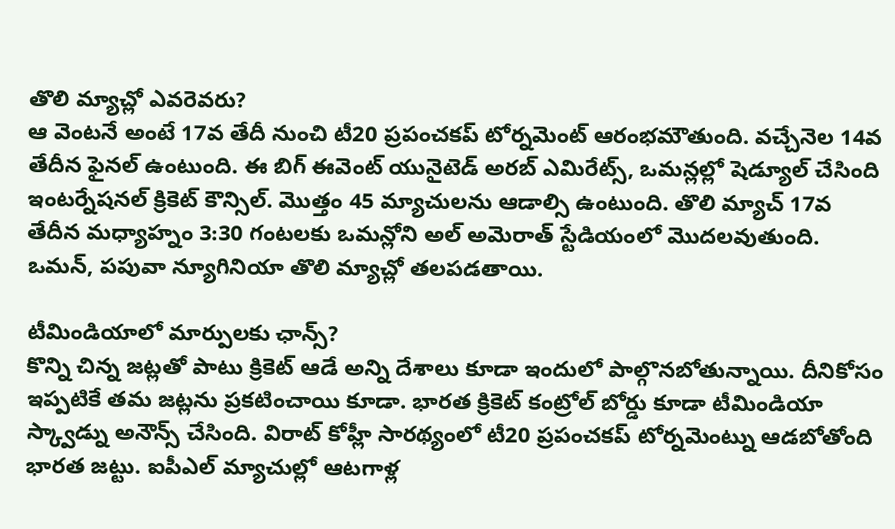తొలి మ్యాచ్లో ఎవరెవరు?
ఆ వెంటనే అంటే 17వ తేదీ నుంచి టీ20 ప్రపంచకప్ టోర్నమెంట్ ఆరంభమౌతుంది. వచ్చేనెల 14వ తేదీన ఫైనల్ ఉంటుంది. ఈ బిగ్ ఈవెంట్ యునైటెడ్ అరబ్ ఎమిరేట్స్, ఒమన్లల్లో షెడ్యూల్ చేసింది ఇంటర్నేషనల్ క్రికెట్ కౌన్సిల్. మొత్తం 45 మ్యాచులను ఆడాల్సి ఉంటుంది. తొలి మ్యాచ్ 17వ తేదీన మధ్యాహ్నం 3:30 గంటలకు ఒమన్లోని అల్ అమెరాత్ స్టేడియంలో మొదలవుతుంది. ఒమన్, పపువా న్యూగినియా తొలి మ్యాచ్లో తలపడతాయి.

టీమిండియాలో మార్పులకు ఛాన్స్?
కొన్ని చిన్న జట్లతో పాటు క్రికెట్ ఆడే అన్ని దేశాలు కూడా ఇందులో పాల్గొనబోతున్నాయి. దీనికోసం ఇప్పటికే తమ జట్లను ప్రకటించాయి కూడా. భారత క్రికెట్ కంట్రోల్ బోర్డు కూడా టీమిండియా స్క్వాడ్ను అనౌన్స్ చేసింది. విరాట్ కోహ్లీ సారథ్యంలో టీ20 ప్రపంచకప్ టోర్నమెంట్ను ఆడబోతోంది భారత జట్టు. ఐపీఎల్ మ్యాచుల్లో ఆటగాళ్ల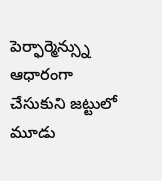పెర్ఫార్మెన్స్ను ఆధారంగా చేసుకుని జట్టులో మూడు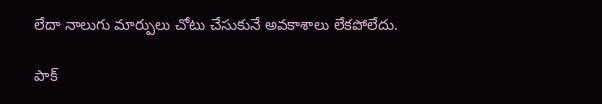లేదా నాలుగు మార్పులు చోటు చేసుకునే అవకాశాలు లేకపోలేదు.

పాక్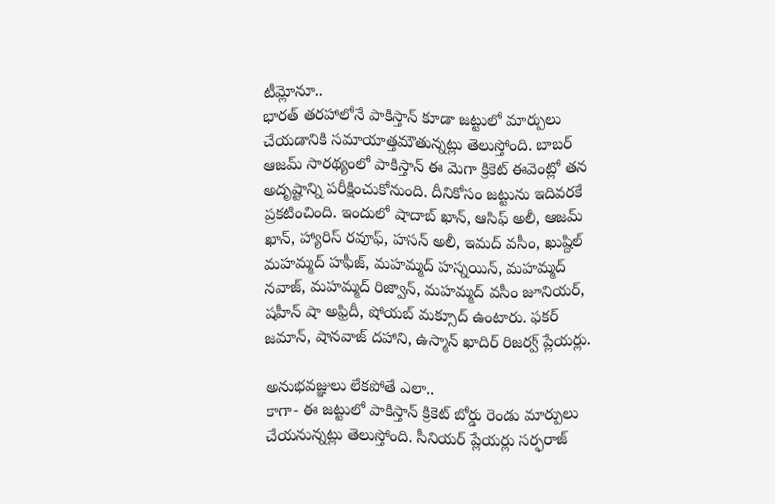టీమ్లోనూ..
భారత్ తరహాలోనే పాకిస్తాన్ కూడా జట్టులో మార్పులు చేయడానికి సమాయాత్తమౌతున్నట్లు తెలుస్తోంది. బాబర్ ఆజమ్ సారథ్యంలో పాకిస్తాన్ ఈ మెగా క్రికెట్ ఈవెంట్లో తన అదృష్టాన్ని పరీక్షించుకోనుంది. దీనికోసం జట్టును ఇదివరకే ప్రకటించింది. ఇందులో షాదాబ్ ఖాన్, ఆసిఫ్ అలీ, ఆజమ్ ఖాన్, హ్యారిస్ రవూఫ్, హసన్ అలీ, ఇమద్ వసీం, ఖుష్దిల్ మహమ్మద్ హఫీజ్, మహమ్మద్ హస్నయిన్, మహమ్మద్ నవాజ్, మహమ్మద్ రిజ్వాన్, మహమ్మద్ వసీం జూనియర్, షహీన్ షా అఫ్రిదీ, షోయబ్ మక్సూద్ ఉంటారు. ఫకర్ జమాన్, షానవాజ్ దహాని, ఉస్మాన్ ఖాదిర్ రిజర్వ్ ప్లేయర్లు.

అనుభవజ్ఞులు లేకపోతే ఎలా..
కాగా- ఈ జట్టులో పాకిస్తాన్ క్రికెట్ బోర్డు రెండు మార్పులు చేయనున్నట్లు తెలుస్తోంది. సీనియర్ ప్లేయర్లు సర్ఫరాజ్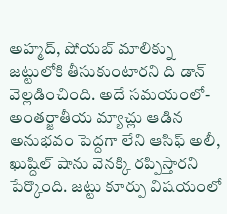అహ్మద్, షోయబ్ మాలిక్ను జట్టులోకి తీసుకుంటారని ది డాన్ వెల్లడించింది. అదే సమయంలో- అంతర్జాతీయ మ్యాచ్లు ఆడిన అనుభవం పెద్దగా లేని ఆసిఫ్ అలీ, ఖుష్దిల్ షాను వెనక్కి రప్పిస్తారని పేర్కొంది. జట్టు కూర్పు విషయంలో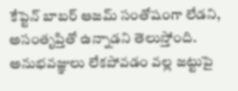కేప్టెన్ బాబర్ ఆజమ్ సంతోషంగా లేడని, అసంతృప్తితో ఉన్నాడని తెలుస్తోంది. అనుభవజ్ఞులు లేకపోవడం వల్ల జట్టుపై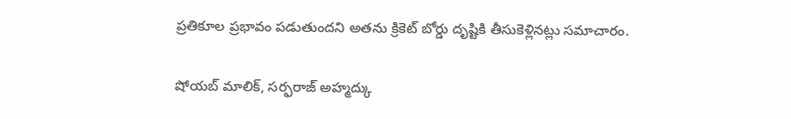ప్రతికూల ప్రభావం పడుతుందని అతను క్రికెట్ బోర్డు దృష్టికి తీసుకెళ్లినట్లు సమాచారం.

షోయబ్ మాలిక్, సర్ఫరాజ్ అహ్మద్కు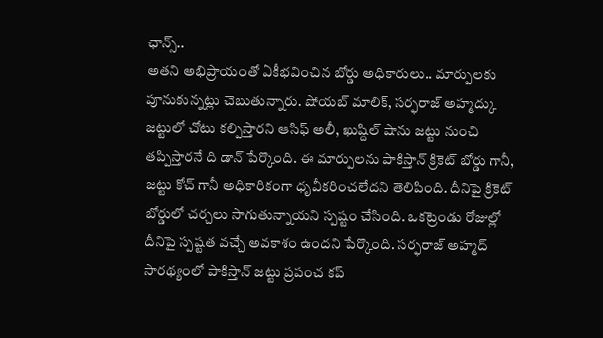ఛాన్స్..
అతని అభిప్రాయంతో ఏకీభవించిన బోర్డు అధికారులు.. మార్పులకు పూనుకున్నట్లు చెబుతున్నారు. షోయబ్ మాలిక్, సర్ఫరాజ్ అహ్మద్కు జట్టులో చోటు కల్పిస్తారని ఆసిఫ్ అలీ, ఖుష్దిల్ షాను జట్టు నుంచి తప్పిస్తారనే ది డాన్ పేర్కొంది. ఈ మార్పులను పాకిస్తాన్ క్రికెట్ బోర్డు గానీ, జట్టు కోచ్ గానీ అధికారికంగా ధృవీకరించలేదని తెలిపింది. దీనిపై క్రికెట్ బోర్డులో చర్చలు సాగుతున్నాయని స్పష్టం చేసింది. ఒకట్రెండు రోజుల్లో దీనిపై స్పష్టత వచ్చే అవకాశం ఉందని పేర్కొంది. సర్ఫరాజ్ అహ్మద్ సారథ్యంలో పాకిస్తాన్ జట్టు ప్రపంచ కప్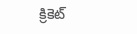క్రికెట్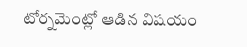టోర్నమెంట్లో ఆడిన విషయం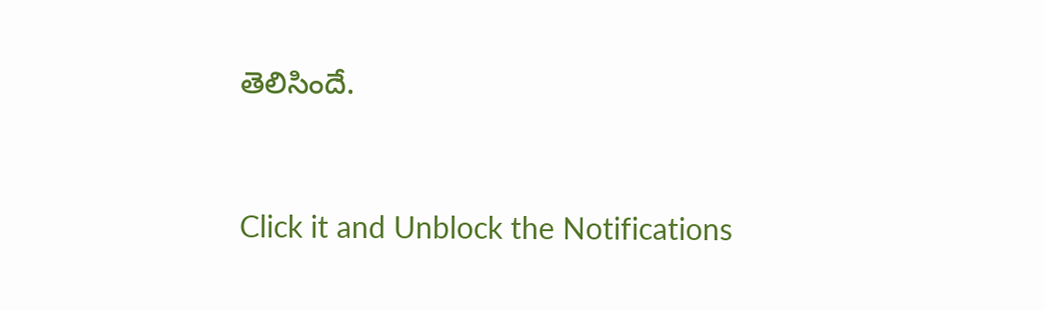తెలిసిందే.


Click it and Unblock the Notifications